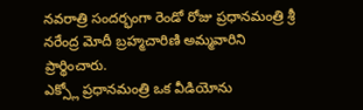నవరాత్రి సందర్భంగా రెండో రోజు ప్రధానమంత్రి శ్రీ నరేంద్ర మోదీ బ్రహ్మచారిణి అమ్మవారిని ప్రార్థించారు.
ఎక్స్లో ప్రధానమంత్రి ఒక వీడియోను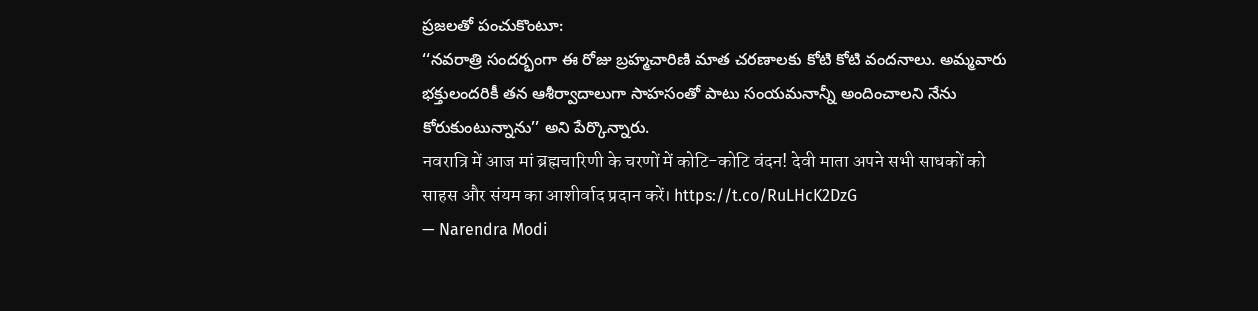ప్రజలతో పంచుకొంటూ:
‘‘నవరాత్రి సందర్భంగా ఈ రోజు బ్రహ్మచారిణి మాత చరణాలకు కోటి కోటి వందనాలు. అమ్మవారు భక్తులందరికీ తన ఆశీర్వాదాలుగా సాహసంతో పాటు సంయమనాన్నీ అందించాలని నేను కోరుకుంటున్నాను’’ అని పేర్కొన్నారు.
नवरात्रि में आज मां ब्रह्मचारिणी के चरणों में कोटि-कोटि वंदन! देवी माता अपने सभी साधकों को साहस और संयम का आशीर्वाद प्रदान करें। https://t.co/RuLHcK2DzG
— Narendra Modi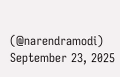(@narendramodi) September 23, 2025